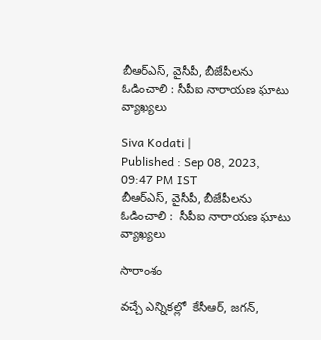బీఆర్ఎస్, వైసీపీ, బీజేపీలను ఓడించాలి : సీపీఐ నారాయణ ఘాటు వ్యాఖ్యలు

Siva Kodati |
Published : Sep 08, 2023, 09:47 PM IST
బీఆర్ఎస్, వైసీపీ, బీజేపీలను ఓడించాలి :  సీపీఐ నారాయణ ఘాటు వ్యాఖ్యలు

సారాంశం

వచ్చే ఎన్నికల్లో  కేసీఆర్, జగన్,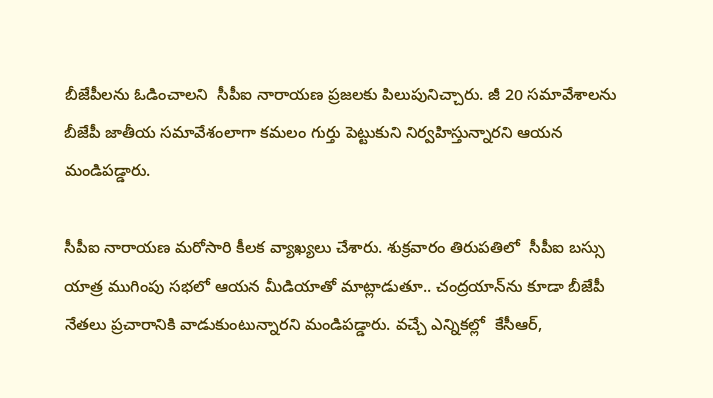బీజేపీలను ఓడించాలని  సీపీఐ నారాయణ ప్రజలకు పిలుపునిచ్చారు. జీ 20 సమావేశాలను బీజేపీ జాతీయ సమావేశంలాగా కమలం గుర్తు పెట్టుకుని నిర్వహిస్తున్నారని ఆయన మండిపడ్డారు.

సీపీఐ నారాయణ మరోసారి కీలక వ్యాఖ్యలు చేశారు. శుక్రవారం తిరుపతిలో  సీపీఐ బస్సు యాత్ర ముగింపు సభలో ఆయన మీడియాతో మాట్లాడుతూ.. చంద్రయాన్‌ను కూడా బీజేపీ నేతలు ప్రచారానికి వాడుకుంటున్నారని మండిపడ్డారు. వచ్చే ఎన్నికల్లో  కేసీఆర్,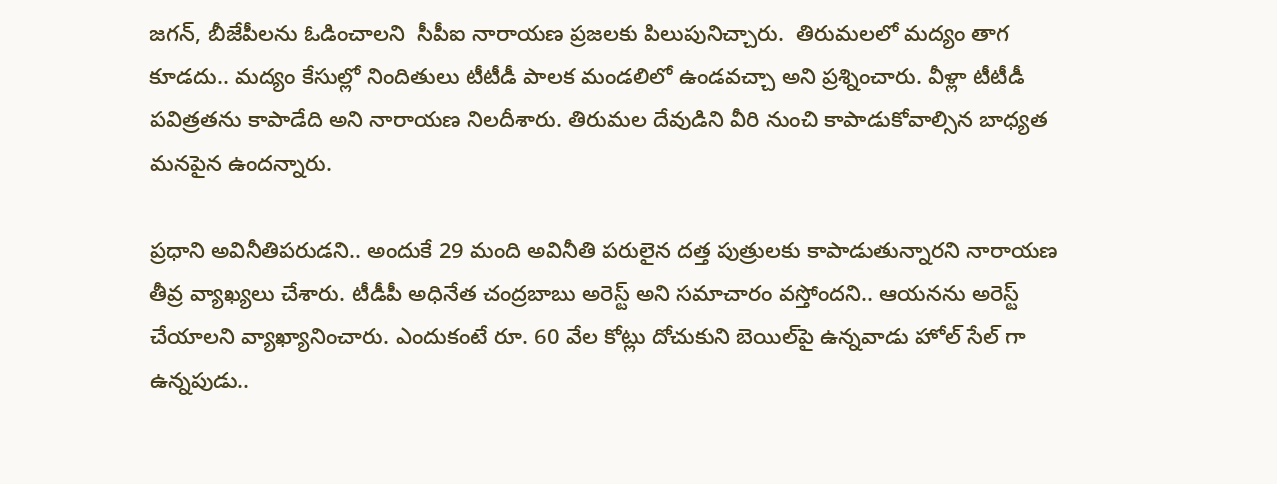జగన్, బీజేపీలను ఓడించాలని  సీపీఐ నారాయణ ప్రజలకు పిలుపునిచ్చారు.  తిరుమలలో మద్యం తాగ కూడదు.. మద్యం కేసుల్లో నిందితులు టీటీడీ పాలక మండలిలో ఉండవచ్చా అని ప్రశ్నించారు. వీళ్లా టీటీడీ పవిత్రతను కాపాడేది అని నారాయణ నిలదీశారు. తిరుమల దేవుడిని వీరి నుంచి కాపాడుకోవాల్సిన బాధ్యత మనపైన ఉందన్నారు.

ప్రధాని అవినీతిపరుడని.. అందుకే 29 మంది అవినీతి పరులైన దత్త పుత్రులకు కాపాడుతున్నారని నారాయణ తీవ్ర వ్యాఖ్యలు చేశారు. టీడీపీ అధినేత చంద్రబాబు అరెస్ట్ అని సమాచారం వస్తోందని.. ఆయనను అరెస్ట్ చేయాలని వ్యాఖ్యానించారు. ఎందుకంటే రూ. 60 వేల కోట్లు దోచుకుని బెయిల్‌పై ఉన్నవాడు హోల్ సేల్ గా ఉన్నపుడు..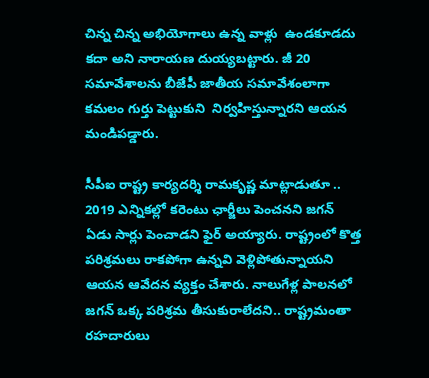చిన్న చిన్న అభియోగాలు ఉన్న వాళ్లు  ఉండకూడదు కదా అని నారాయణ దుయ్యబట్టారు. జీ 20 సమావేశాలను బీజేపీ జాతీయ సమావేశంలాగా కమలం గుర్తు పెట్టుకుని  నిర్వహిస్తున్నారని ఆయన మండిపడ్డారు.

సీపీఐ రాష్ట్ర కార్యదర్శి రామకృష్ణ మాట్లాడుతూ .. 2019 ఎన్నికల్లో కరెంటు ఛార్జీలు పెంచనని జగన్ ఏడు సార్లు పెంచాడని ఫైర్ అయ్యారు. రాష్ట్రంలో కొత్త పరిశ్రమలు రాకపోగా ఉన్నవి వెళ్లిపోతున్నాయని ఆయన ఆవేదన వ్యక్తం చేశారు. నాలుగేళ్ల పాలనలో జగన్ ఒక్క పరిశ్రమ తీసుకురాలేదని.. రాష్ట్రమంతా రహదారులు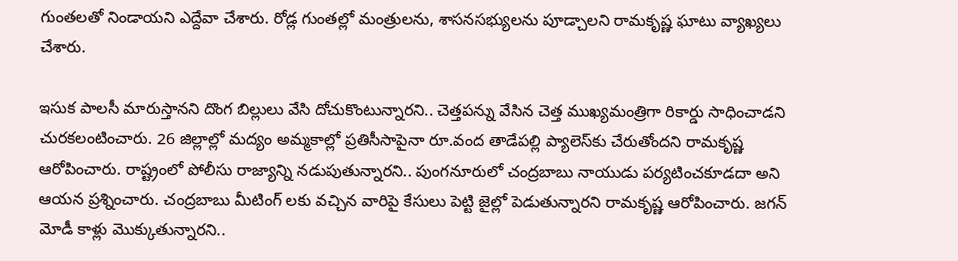గుంతలతో నిండాయని ఎద్దేవా చేశారు. రోడ్ల గుంతల్లో మంత్రులను, శాసనసభ్యులను పూడ్చాలని రామకృష్ణ ఘాటు వ్యాఖ్యలు చేశారు.

ఇసుక పాలసీ మారుస్తానని దొంగ బిల్లులు వేసి దోచుకొంటున్నారని.. చెత్తపన్ను వేసిన చెత్త ముఖ్యమంత్రిగా రికార్డు సాధించాడని చురకలంటించారు. 26 జిల్లాల్లో మద్యం అమ్మకాల్లో ప్రతిసీసాపైనా రూ.వంద తాడేపల్లి ప్యాలెస్‌కు చేరుతోందని రామకృష్ణ ఆరోపించారు. రాష్ట్రంలో పోలీసు రాజ్యాన్ని నడుపుతున్నారని.. పుంగనూరులో చంద్రబాబు నాయుడు పర్యటించకూడదా అని ఆయన ప్రశ్నించారు. చంద్రబాబు మీటింగ్ లకు వచ్చిన వారిపై కేసులు పెట్టి జైల్లో పెడుతున్నారని రామకృష్ణ ఆరోపించారు. జగన్ మోడీ కాళ్లు మొక్కుతున్నారని..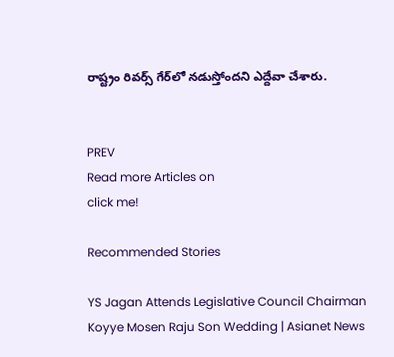రాష్ట్రం రివర్స్ గేర్‌లో నడుస్తోందని ఎద్దేవా చేశారు.


PREV
Read more Articles on
click me!

Recommended Stories

YS Jagan Attends Legislative Council Chairman Koyye Mosen Raju Son Wedding | Asianet News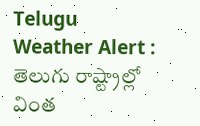Telugu
Weather Alert : తెలుగు రాష్ట్రాల్లో వింత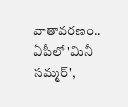వాతావరణం.. ఏపీలో 'మినీ సమ్మర్',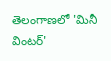తెలంగాణలో 'మినీ వింటర్'